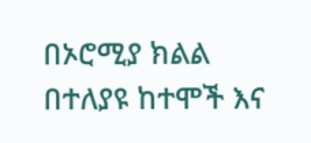በኦሮሚያ ክልል በተለያዩ ከተሞች እና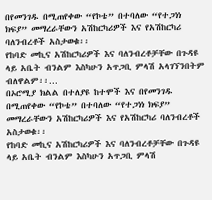በየመንገዱ በሚጠየቀው “የኮቴ” በተባለው “የተጋነነ ክፍያ” መማረራቸውን አሽከርካሪዎች እና የአሽከርካሪ ባለንብረቶች አስታወቁ፡፡
የከባድ መኪና አሽከርካሪዎች እና ባለንብረቶቻቸው በጉዳዩ ላይ አቤት ብንልም እስካሁን አጥጋቢ ምላሽ አላገኘንበትም ብለዋልም፡፡…
በኦሮሚያ ክልል በተለያዩ ከተሞች እና በየመንገዱ በሚጠየቀው “የኮቴ” በተባለው “የተጋነነ ክፍያ” መማረራቸውን አሽከርካሪዎች እና የአሽከርካሪ ባለንብረቶች አስታወቁ፡፡
የከባድ መኪና አሽከርካሪዎች እና ባለንብረቶቻቸው በጉዳዩ ላይ አቤት ብንልም እስካሁን አጥጋቢ ምላሽ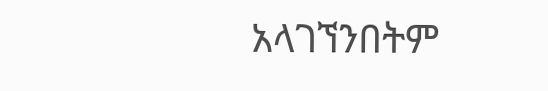አላገኘንበትም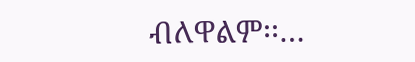ብለዋልም፡፡…